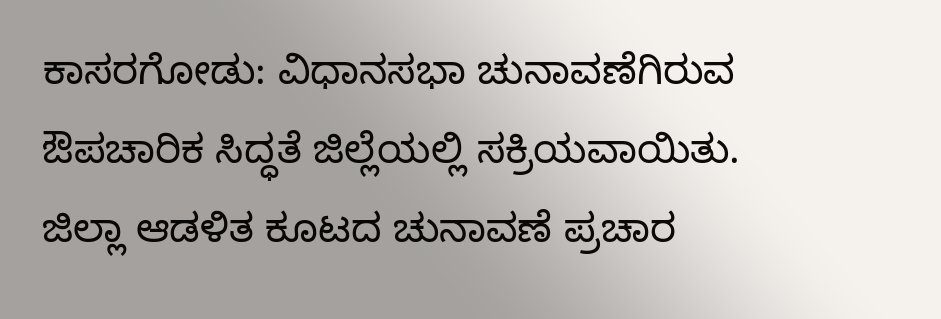ಕಾಸರಗೋಡು: ವಿಧಾನಸಭಾ ಚುನಾವಣೆಗಿರುವ ಔಪಚಾರಿಕ ಸಿದ್ಧತೆ ಜಿಲ್ಲೆಯಲ್ಲಿ ಸಕ್ರಿಯವಾಯಿತು. ಜಿಲ್ಲಾ ಆಡಳಿತ ಕೂಟದ ಚುನಾವಣೆ ಪ್ರಚಾರ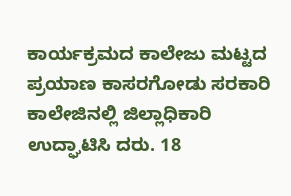ಕಾರ್ಯಕ್ರಮದ ಕಾಲೇಜು ಮಟ್ಟದ ಪ್ರಯಾಣ ಕಾಸರಗೋಡು ಸರಕಾರಿ ಕಾಲೇಜಿನಲ್ಲಿ ಜಿಲ್ಲಾಧಿಕಾರಿ ಉದ್ಘಾಟಿಸಿ ದರು. 18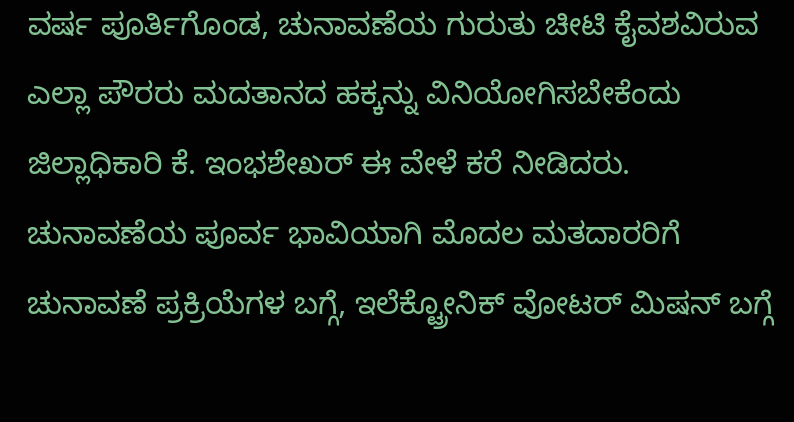ವರ್ಷ ಪೂರ್ತಿಗೊಂಡ, ಚುನಾವಣೆಯ ಗುರುತು ಚೀಟಿ ಕೈವಶವಿರುವ ಎಲ್ಲಾ ಪೌರರು ಮದತಾನದ ಹಕ್ಕನ್ನು ವಿನಿಯೋಗಿಸಬೇಕೆಂದು ಜಿಲ್ಲಾಧಿಕಾರಿ ಕೆ. ಇಂಭಶೇಖರ್ ಈ ವೇಳೆ ಕರೆ ನೀಡಿದರು.
ಚುನಾವಣೆಯ ಪೂರ್ವ ಭಾವಿಯಾಗಿ ಮೊದಲ ಮತದಾರರಿಗೆ ಚುನಾವಣೆ ಪ್ರಕ್ರಿಯೆಗಳ ಬಗ್ಗೆ, ಇಲೆಕ್ಟ್ರೋನಿಕ್ ವೋಟರ್ ಮಿಷನ್ ಬಗ್ಗೆ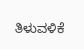ತಿಳುವಳಿಕೆ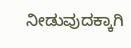ನೀಡುವುದಕ್ಕಾಗಿ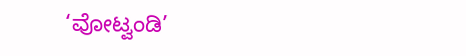‘ವೋಟ್ವಂಡಿ’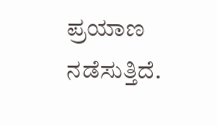ಪ್ರಯಾಣ ನಡೆಸುತ್ತಿದೆ.